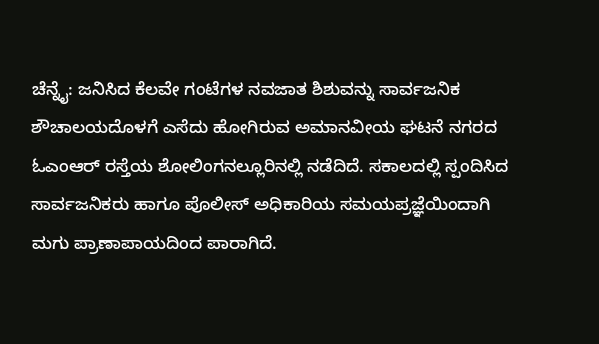ಚೆನ್ನೈ: ಜನಿಸಿದ ಕೆಲವೇ ಗಂಟೆಗಳ ನವಜಾತ ಶಿಶುವನ್ನು ಸಾರ್ವಜನಿಕ ಶೌಚಾಲಯದೊಳಗೆ ಎಸೆದು ಹೋಗಿರುವ ಅಮಾನವೀಯ ಘಟನೆ ನಗರದ ಓಎಂಆರ್ ರಸ್ತೆಯ ಶೋಲಿಂಗನಲ್ಲೂರಿನಲ್ಲಿ ನಡೆದಿದೆ. ಸಕಾಲದಲ್ಲಿ ಸ್ಪಂದಿಸಿದ ಸಾರ್ವಜನಿಕರು ಹಾಗೂ ಪೊಲೀಸ್ ಅಧಿಕಾರಿಯ ಸಮಯಪ್ರಜ್ಞೆಯಿಂದಾಗಿ ಮಗು ಪ್ರಾಣಾಪಾಯದಿಂದ ಪಾರಾಗಿದೆ.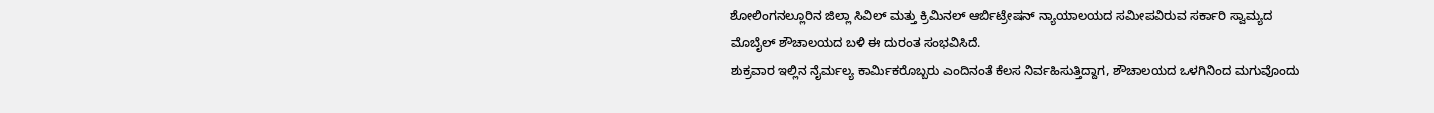ಶೋಲಿಂಗನಲ್ಲೂರಿನ ಜಿಲ್ಲಾ ಸಿವಿಲ್ ಮತ್ತು ಕ್ರಿಮಿನಲ್ ಆರ್ಬಿಟ್ರೇಷನ್ ನ್ಯಾಯಾಲಯದ ಸಮೀಪವಿರುವ ಸರ್ಕಾರಿ ಸ್ವಾಮ್ಯದ ಮೊಬೈಲ್ ಶೌಚಾಲಯದ ಬಳಿ ಈ ದುರಂತ ಸಂಭವಿಸಿದೆ.
ಶುಕ್ರವಾರ ಇಲ್ಲಿನ ನೈರ್ಮಲ್ಯ ಕಾರ್ಮಿಕರೊಬ್ಬರು ಎಂದಿನಂತೆ ಕೆಲಸ ನಿರ್ವಹಿಸುತ್ತಿದ್ದಾಗ, ಶೌಚಾಲಯದ ಒಳಗಿನಿಂದ ಮಗುವೊಂದು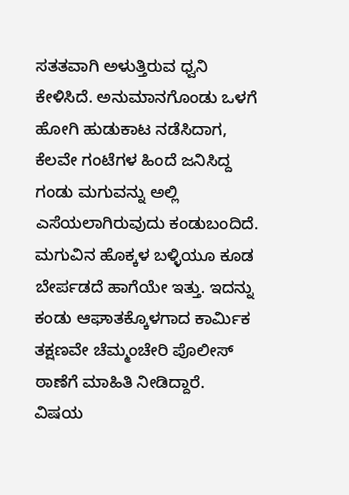ಸತತವಾಗಿ ಅಳುತ್ತಿರುವ ಧ್ವನಿ ಕೇಳಿಸಿದೆ. ಅನುಮಾನಗೊಂಡು ಒಳಗೆ ಹೋಗಿ ಹುಡುಕಾಟ ನಡೆಸಿದಾಗ, ಕೆಲವೇ ಗಂಟೆಗಳ ಹಿಂದೆ ಜನಿಸಿದ್ದ ಗಂಡು ಮಗುವನ್ನು ಅಲ್ಲಿ ಎಸೆಯಲಾಗಿರುವುದು ಕಂಡುಬಂದಿದೆ. ಮಗುವಿನ ಹೊಕ್ಕಳ ಬಳ್ಳಿಯೂ ಕೂಡ ಬೇರ್ಪಡದೆ ಹಾಗೆಯೇ ಇತ್ತು. ಇದನ್ನು ಕಂಡು ಆಘಾತಕ್ಕೊಳಗಾದ ಕಾರ್ಮಿಕ ತಕ್ಷಣವೇ ಚೆಮ್ಮಂಚೇರಿ ಪೊಲೀಸ್ ಠಾಣೆಗೆ ಮಾಹಿತಿ ನೀಡಿದ್ದಾರೆ.
ವಿಷಯ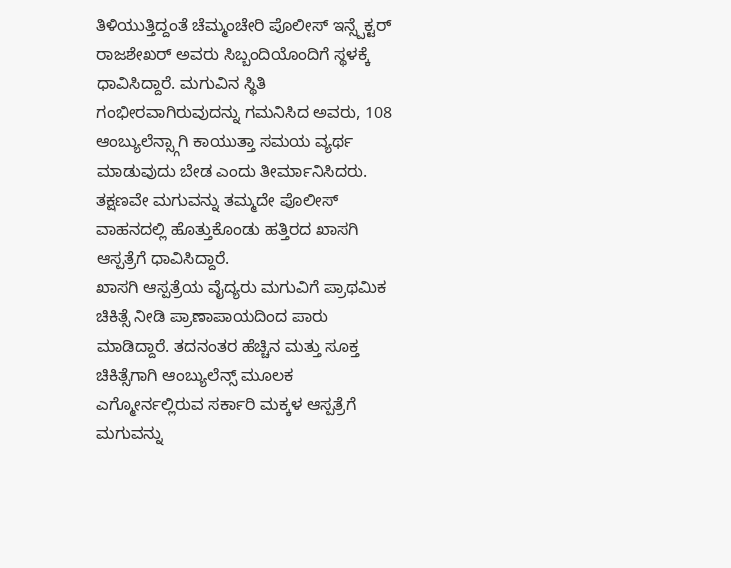ತಿಳಿಯುತ್ತಿದ್ದಂತೆ ಚೆಮ್ಮಂಚೇರಿ ಪೊಲೀಸ್ ಇನ್ಸ್ಪೆಕ್ಟರ್ ರಾಜಶೇಖರ್ ಅವರು ಸಿಬ್ಬಂದಿಯೊಂದಿಗೆ ಸ್ಥಳಕ್ಕೆ ಧಾವಿಸಿದ್ದಾರೆ. ಮಗುವಿನ ಸ್ಥಿತಿ ಗಂಭೀರವಾಗಿರುವುದನ್ನು ಗಮನಿಸಿದ ಅವರು, 108 ಆಂಬ್ಯುಲೆನ್ಸ್ಗಾಗಿ ಕಾಯುತ್ತಾ ಸಮಯ ವ್ಯರ್ಥ ಮಾಡುವುದು ಬೇಡ ಎಂದು ತೀರ್ಮಾನಿಸಿದರು. ತಕ್ಷಣವೇ ಮಗುವನ್ನು ತಮ್ಮದೇ ಪೊಲೀಸ್ ವಾಹನದಲ್ಲಿ ಹೊತ್ತುಕೊಂಡು ಹತ್ತಿರದ ಖಾಸಗಿ ಆಸ್ಪತ್ರೆಗೆ ಧಾವಿಸಿದ್ದಾರೆ.
ಖಾಸಗಿ ಆಸ್ಪತ್ರೆಯ ವೈದ್ಯರು ಮಗುವಿಗೆ ಪ್ರಾಥಮಿಕ ಚಿಕಿತ್ಸೆ ನೀಡಿ ಪ್ರಾಣಾಪಾಯದಿಂದ ಪಾರು ಮಾಡಿದ್ದಾರೆ. ತದನಂತರ ಹೆಚ್ಚಿನ ಮತ್ತು ಸೂಕ್ತ ಚಿಕಿತ್ಸೆಗಾಗಿ ಆಂಬ್ಯುಲೆನ್ಸ್ ಮೂಲಕ ಎಗ್ಮೋರ್ನಲ್ಲಿರುವ ಸರ್ಕಾರಿ ಮಕ್ಕಳ ಆಸ್ಪತ್ರೆಗೆ ಮಗುವನ್ನು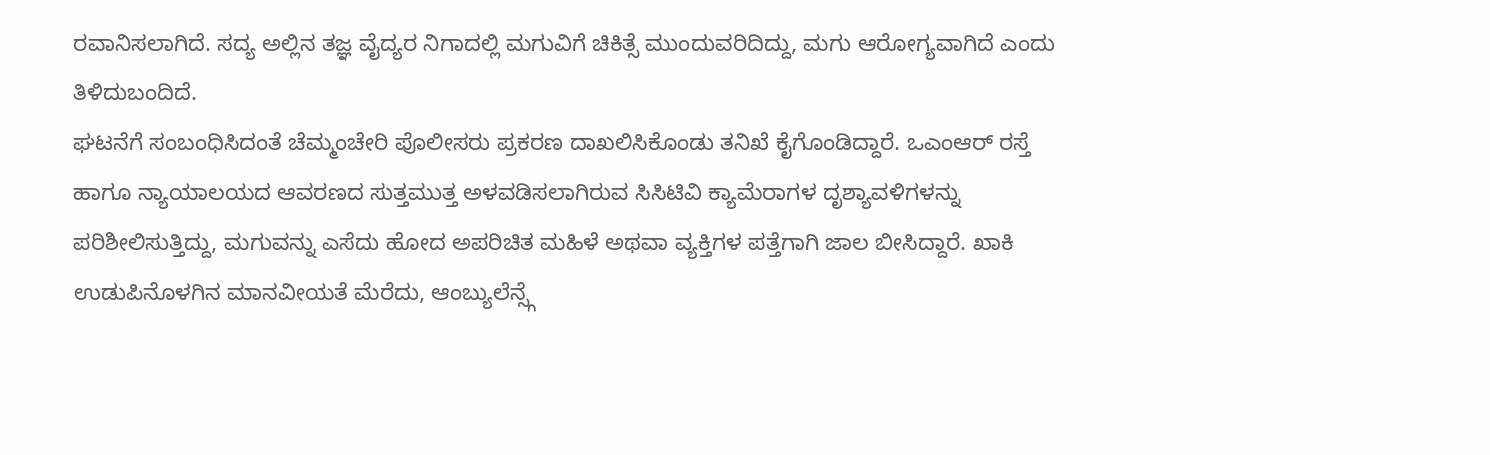ರವಾನಿಸಲಾಗಿದೆ. ಸದ್ಯ ಅಲ್ಲಿನ ತಜ್ಞ ವೈದ್ಯರ ನಿಗಾದಲ್ಲಿ ಮಗುವಿಗೆ ಚಿಕಿತ್ಸೆ ಮುಂದುವರಿದಿದ್ದು, ಮಗು ಆರೋಗ್ಯವಾಗಿದೆ ಎಂದು ತಿಳಿದುಬಂದಿದೆ.
ಘಟನೆಗೆ ಸಂಬಂಧಿಸಿದಂತೆ ಚೆಮ್ಮಂಚೇರಿ ಪೊಲೀಸರು ಪ್ರಕರಣ ದಾಖಲಿಸಿಕೊಂಡು ತನಿಖೆ ಕೈಗೊಂಡಿದ್ದಾರೆ. ಒಎಂಆರ್ ರಸ್ತೆ ಹಾಗೂ ನ್ಯಾಯಾಲಯದ ಆವರಣದ ಸುತ್ತಮುತ್ತ ಅಳವಡಿಸಲಾಗಿರುವ ಸಿಸಿಟಿವಿ ಕ್ಯಾಮೆರಾಗಳ ದೃಶ್ಯಾವಳಿಗಳನ್ನು ಪರಿಶೀಲಿಸುತ್ತಿದ್ದು, ಮಗುವನ್ನು ಎಸೆದು ಹೋದ ಅಪರಿಚಿತ ಮಹಿಳೆ ಅಥವಾ ವ್ಯಕ್ತಿಗಳ ಪತ್ತೆಗಾಗಿ ಜಾಲ ಬೀಸಿದ್ದಾರೆ. ಖಾಕಿ ಉಡುಪಿನೊಳಗಿನ ಮಾನವೀಯತೆ ಮೆರೆದು, ಆಂಬ್ಯುಲೆನ್ಸ್ಗೆ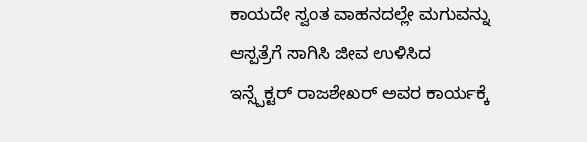ಕಾಯದೇ ಸ್ವಂತ ವಾಹನದಲ್ಲೇ ಮಗುವನ್ನು ಆಸ್ಪತ್ರೆಗೆ ಸಾಗಿಸಿ ಜೀವ ಉಳಿಸಿದ ಇನ್ಸ್ಪೆಕ್ಟರ್ ರಾಜಶೇಖರ್ ಅವರ ಕಾರ್ಯಕ್ಕೆ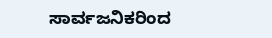ಸಾರ್ವಜನಿಕರಿಂದ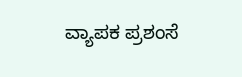ವ್ಯಾಪಕ ಪ್ರಶಂಸೆ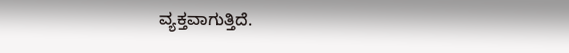ವ್ಯಕ್ತವಾಗುತ್ತಿದೆ.